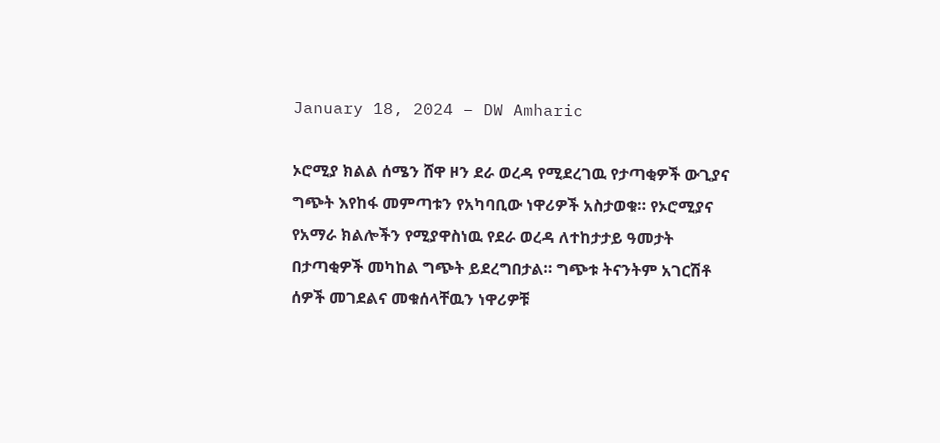January 18, 2024 – DW Amharic

ኦሮሚያ ክልል ሰሜን ሸዋ ዞን ደራ ወረዳ የሚደረገዉ የታጣቂዎች ውጊያና ግጭት እየከፋ መምጣቱን የአካባቢው ነዋሪዎች አስታወቁ። የኦሮሚያና የአማራ ክልሎችን የሚያዋስነዉ የደራ ወረዳ ለተከታታይ ዓመታት በታጣቂዎች መካከል ግጭት ይደረግበታል። ግጭቱ ትናንትም አገርሽቶ ሰዎች መገደልና መቁሰላቸዉን ነዋሪዎቹ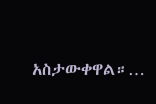አስታውቀዋል።…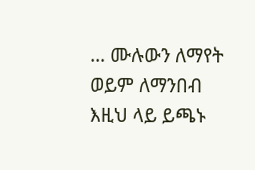… ሙሉውን ለማየት ወይም ለማንበብ እዚህ ላይ ይጫኑ